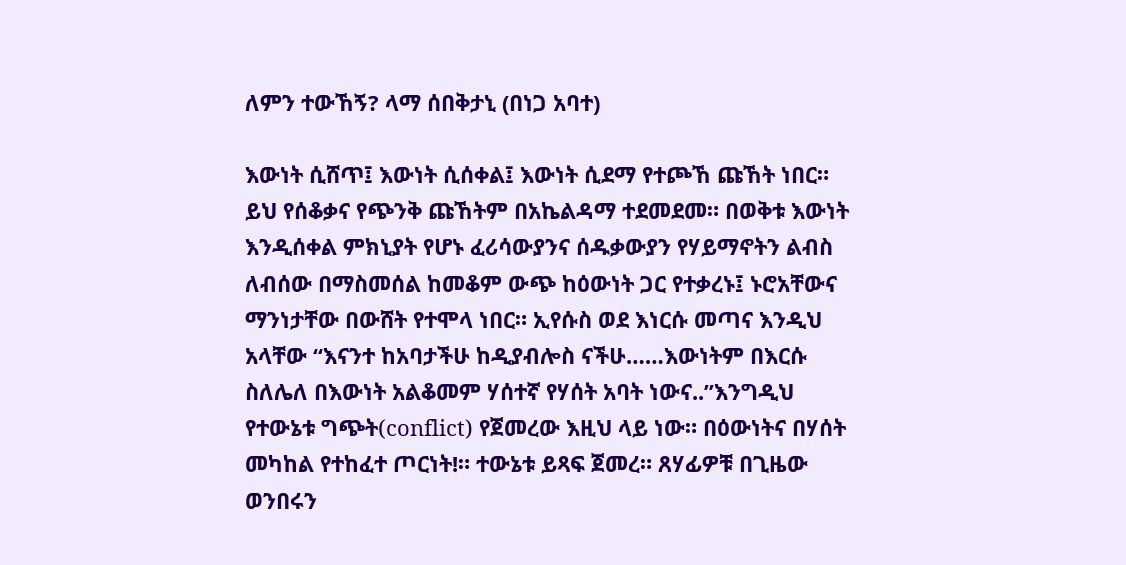ለምን ተውኸኝ? ላማ ሰበቅታኒ (በነጋ አባተ)

እውነት ሲሸጥ፤ እውነት ሲሰቀል፤ እውነት ሲደማ የተጮኸ ጩኸት ነበር። ይህ የሰቆቃና የጭንቅ ጩኸትም በአኬልዳማ ተደመደመ። በወቅቱ እውነት እንዲሰቀል ምክኒያት የሆኑ ፈሪሳውያንና ሰዱቃውያን የሃይማኖትን ልብስ ለብሰው በማስመሰል ከመቆም ውጭ ከዕውነት ጋር የተቃረኑ፤ ኑሮአቸውና ማንነታቸው በውሸት የተሞላ ነበር። ኢየሱስ ወደ እነርሱ መጣና እንዲህ አላቸው “እናንተ ከአባታችሁ ከዲያብሎስ ናችሁ……እውነትም በእርሱ ስለሌለ በእውነት አልቆመም ሃሰተኛ የሃሰት አባት ነውና..”እንግዲህ የተውኔቱ ግጭት(conflict) የጀመረው እዚህ ላይ ነው። በዕውነትና በሃሰት መካከል የተከፈተ ጦርነት!። ተውኔቱ ይጻፍ ጀመረ። ጸሃፊዎቹ በጊዜው ወንበሩን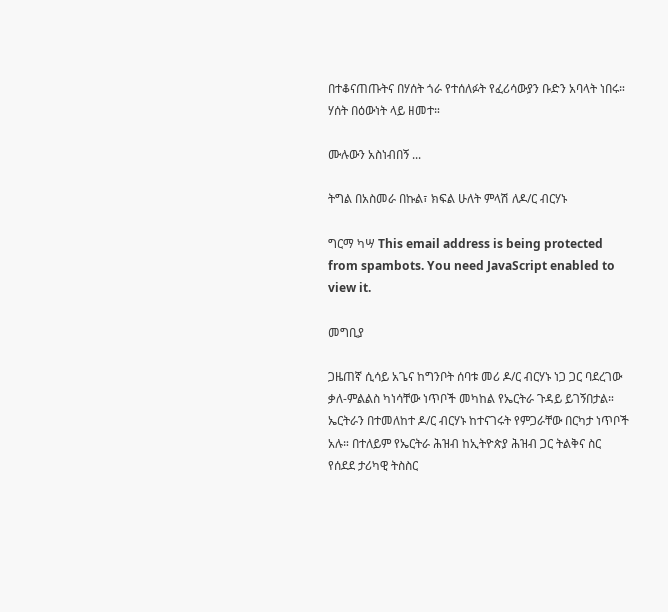በተቆናጠጡትና በሃሰት ጎራ የተሰለፉት የፈሪሳውያን ቡድን አባላት ነበሩ። ሃሰት በዕውነት ላይ ዘመተ።

ሙሉውን አስነብበኝ ...

ትግል በአስመራ በኩል፣ ክፍል ሁለት ምላሽ ለዶ/ር ብርሃኑ

ግርማ ካሣ This email address is being protected from spambots. You need JavaScript enabled to view it.

መግቢያ

ጋዜጠኛ ሲሳይ አጌና ከግንቦት ሰባቱ መሪ ዶ/ር ብርሃኑ ነጋ ጋር ባደረገው ቃለ-ምልልስ ካነሳቸው ነጥቦች መካከል የኤርትራ ጉዳይ ይገኝበታል። ኤርትራን በተመለከተ ዶ/ር ብርሃኑ ከተናገሩት የምጋራቸው በርካታ ነጥቦች አሉ። በተለይም የኤርትራ ሕዝብ ከኢትዮጵያ ሕዝብ ጋር ትልቅና ስር የሰደደ ታሪካዊ ትስስር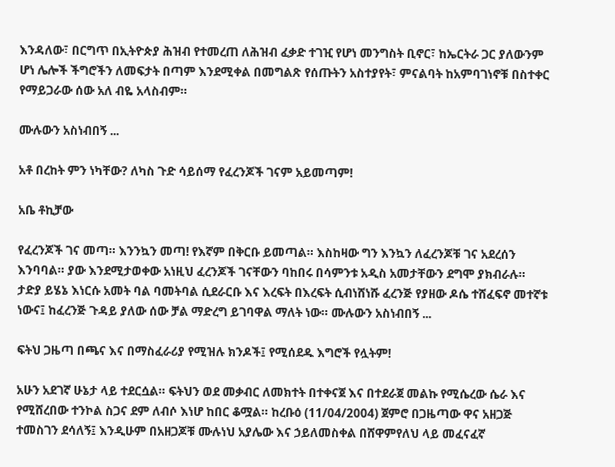እንዳለው፣ በርግጥ በኢትዮጵያ ሕዝብ የተመረጠ ለሕዝብ ፈቃድ ተገዢ የሆነ መንግስት ቢኖር፣ ከኤርትራ ጋር ያለውንም ሆነ ሌሎች ችግሮችን ለመፍታት በጣም እንደሚቀል በመግልጽ የሰጡትን አስተያየት፣ ምናልባት ከአምባገነኖቹ በስተቀር የማይጋራው ሰው አለ ብዬ አላስብም።

ሙሉውን አስነብበኝ ...

አቶ በረከት ምን ነካቸው? ለካስ ጉድ ሳይሰማ የፈረንጆች ገናም አይመጣም!

አቤ ቶኪቻው

የፈረንጆች ገና መጣ። እንንኳን መጣ! የእኛም በቅርቡ ይመጣል። እስከዛው ግን እንኳን ለፈረንጆቹ ገና አደረሰን እንባባል። ያው እንደሚታወቀው አነዚህ ፈረንጆች ገናቸውን ባከበሩ በሳምንቱ አዲስ አመታቸውን ደግሞ ያክብራሉ። ታድያ ይሄኔ እነርሱ አመት ባል ባመትባል ሲደራርቡ እና እረፍት በእረፍት ሲብነሸነሹ ፈረንጅ የያዘው ዶሴ ተሸፈፍኖ መተኛቱ ነውና፤ ከፈረንጅ ጉዳይ ያለው ሰው ቻል ማድረግ ይገባዋል ማለት ነው። ሙሉውን አስነብበኝ ...

ፍትህ ጋዜጣ በጫና እና በማስፈራሪያ የሚዝሉ ክንዶች፤ የሚሰደዱ እግሮች የሏትም!

አሁን አደገኛ ሁኔታ ላይ ተደርሷል። ፍትህን ወደ መቃብር ለመክተት በተቀናጀ እና በተደራጀ መልኩ የሚሴረው ሴራ እና የሚሸረበው ተንኮል ስጋና ደም ለብሶ እነሆ ከበር ቆሟል። ከረቡዕ (11/04/2004) ጀምሮ በጋዜጣው ዋና አዘጋጅ ተመስገን ደሳለኝ፤ እንዲሁም በአዘጋጆቹ ሙሉነህ አያሌው እና ኃይለመስቀል በሸዋምየለህ ላይ መፈናፈኛ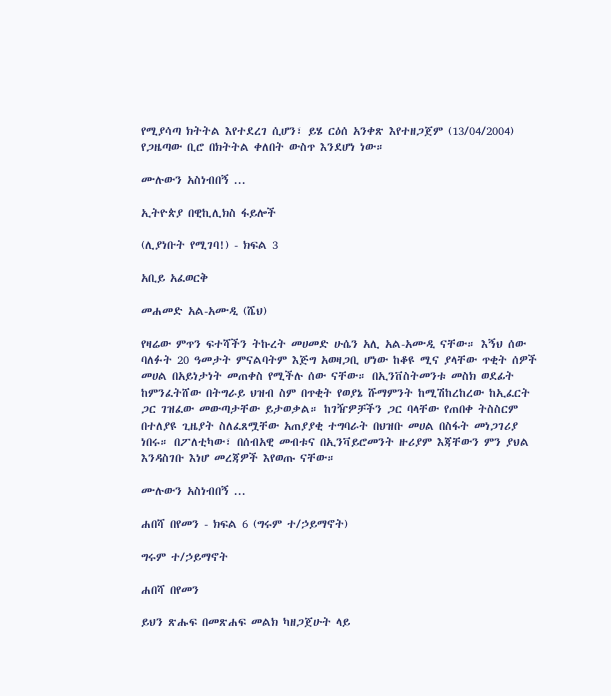የሚያሳጣ ክትትል እየተደረገ ሲሆን፣ ይሄ ርዕሰ አንቀጽ እየተዘጋጀም (13/04/2004) የጋዜጣው ቢሮ በክትትል ቀለበት ውስጥ እንደሆነ ነው።

ሙሉውን አስነብበኝ ...

ኢትዮጵያ በዊኪሊክስ ፋይሎች

(ሊያነቡት የሚገባ!) - ክፍል 3

አቢይ አፈወርቅ

መሐመድ አል-አሙዲ (ሼህ)

የዛሬው ምጥን ፍተሻችን ትኩረት መሀመድ ሁሴን አሊ አል-አሙዲ ናቸው። እኝህ ሰው ባለፉት 20 ዓመታት ምናልባትም እጅግ አወዛጋቢ ሆነው ከቆዩ ሚና ያላቸው ጥቂት ሰዎች መሀል በአይነታነት መጠቀስ የሚችሉ ሰው ናቸው። በኢንቨስትመንቱ መስክ ወደፊት ከምንፈትሸው በትግራይ ህዝብ ስም በጥቂት የወያኔ ሹማምንት ከሚሽከረከረው ከኢፈርት ጋር ገዝፈው መውጣታቸው ይታወቃል። ከገዥዎቻችን ጋር ባላቸው የጠበቀ ትስስርም በተለያዩ ጊዜያት ስለፈጸሟቸው አጠያያቂ ተግባራት በህዝቡ መሀል በስፋት መነጋገሪያ ነበሩ። በፖለቲካው፣ በሰብአዊ መብቱና በኢንቫይሮመንት ዙሪያም እጃቸውን ምን ያህል እንዳስገቡ እነሆ መረጃዎች እየወጡ ናቸው።

ሙሉውን አስነብበኝ ...

ሐበሻ በየመን - ክፍል 6 (ግሩም ተ/ኃይማኖት)

ግሩም ተ/ኃይማኖት

ሐበሻ በየመን

ይህን ጽሑፍ በመጽሐፍ መልክ ካዘጋጀሁት ላይ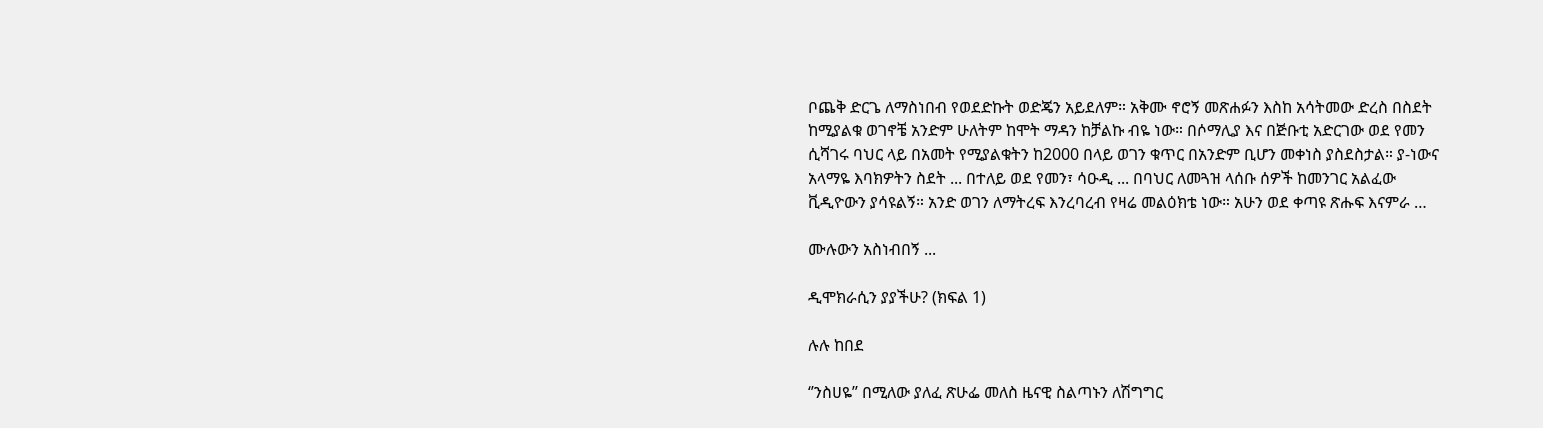ቦጨቅ ድርጌ ለማስነበብ የወደድኩት ወድጄን አይደለም። አቅሙ ኖሮኝ መጽሐፉን እስከ አሳትመው ድረስ በስደት ከሚያልቁ ወገኖቼ አንድም ሁለትም ከሞት ማዳን ከቻልኩ ብዬ ነው። በሶማሊያ እና በጅቡቲ አድርገው ወደ የመን ሲሻገሩ ባህር ላይ በአመት የሚያልቁትን ከ2000 በላይ ወገን ቁጥር በአንድም ቢሆን መቀነስ ያስደስታል። ያ-ነውና አላማዬ እባክዎትን ስደት ... በተለይ ወደ የመን፣ ሳዑዲ ... በባህር ለመጓዝ ላሰቡ ሰዎች ከመንገር አልፈው ቪዲዮውን ያሳዩልኝ። አንድ ወገን ለማትረፍ እንረባረብ የዛሬ መልዕክቴ ነው። አሁን ወደ ቀጣዩ ጽሑፍ እናምራ …

ሙሉውን አስነብበኝ ...

ዲሞክራሲን ያያችሁ? (ክፍል 1)

ሉሉ ከበደ

‘’ንስሀዬ’’ በሚለው ያለፈ ጽሁፌ መለስ ዜናዊ ስልጣኑን ለሽግግር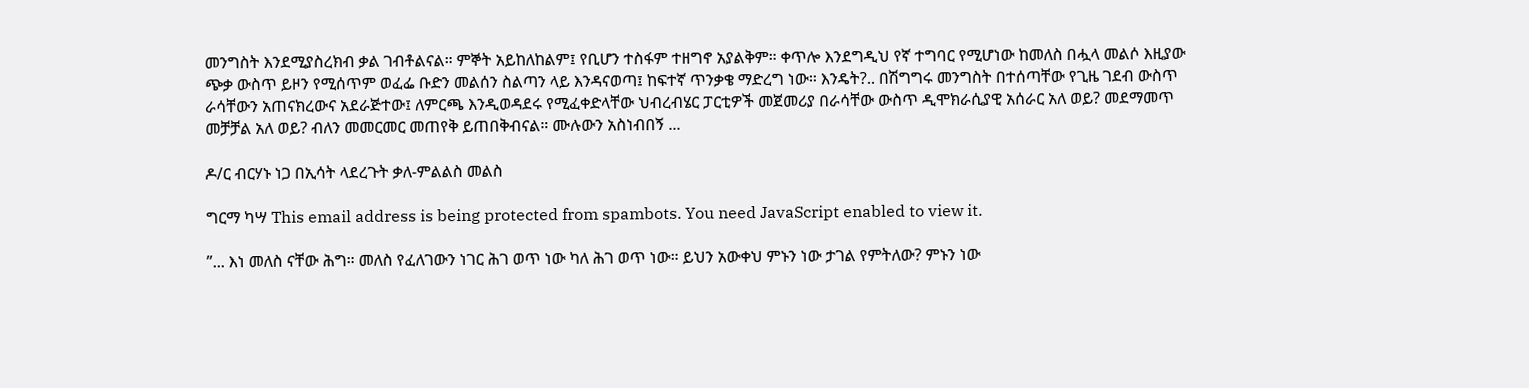መንግስት እንደሚያስረክብ ቃል ገብቶልናል። ምኞት አይከለከልም፤ የቢሆን ተስፋም ተዘግኖ አያልቅም። ቀጥሎ እንደግዲህ የኛ ተግባር የሚሆነው ከመለስ በሗላ መልሶ እዚያው ጭቃ ውስጥ ይዞን የሚሰጥም ወፈፌ ቡድን መልሰን ስልጣን ላይ እንዳናወጣ፤ ከፍተኛ ጥንቃቄ ማድረግ ነው። እንዴት?.. በሽግግሩ መንግስት በተሰጣቸው የጊዜ ገደብ ውስጥ ራሳቸውን አጠናክረውና አደራጅተው፤ ለምርጫ እንዲወዳደሩ የሚፈቀድላቸው ህብረብሄር ፓርቲዎች መጀመሪያ በራሳቸው ውስጥ ዲሞክራሲያዊ አሰራር አለ ወይ? መደማመጥ መቻቻል አለ ወይ? ብለን መመርመር መጠየቅ ይጠበቅብናል። ሙሉውን አስነብበኝ ...

ዶ/ር ብርሃኑ ነጋ በኢሳት ላደረጉት ቃለ-ምልልስ መልስ

ግርማ ካሣ This email address is being protected from spambots. You need JavaScript enabled to view it.

”... እነ መለስ ናቸው ሕግ። መለስ የፈለገውን ነገር ሕገ ወጥ ነው ካለ ሕገ ወጥ ነው። ይህን አውቀህ ምኑን ነው ታገል የምትለው? ምኑን ነው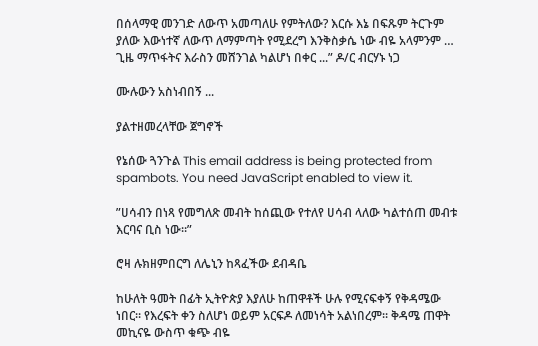በሰላማዊ መንገድ ለውጥ አመጣለሁ የምትለው? እርሱ እኔ በፍጹም ትርጉም ያለው እውነተኛ ለውጥ ለማምጣት የሚደረግ እንቅስቃሴ ነው ብዬ አላምንም … ጊዜ ማጥፋትና እራስን መሸንገል ካልሆነ በቀር ...” ዶ/ር ብርሃኑ ነጋ

ሙሉውን አስነብበኝ ...

ያልተዘመረላቸው ጀግኖች

የኔሰው ጓንጉል This email address is being protected from spambots. You need JavaScript enabled to view it.

”ሀሳብን በነጻ የመግለጽ መብት ከሰጪው የተለየ ሀሳብ ላለው ካልተሰጠ መብቱ እርባና ቢስ ነው።”

ሮዛ ሉክዘምበርግ ለሌኒን ከጻፈችው ደብዳቤ

ከሁለት ዓመት በፊት ኢትዮጵያ እያለሁ ከጠዋቶች ሁሉ የሚናፍቀኝ የቅዳሜው ነበር። የእረፍት ቀን ስለሆነ ወይም አርፍዶ ለመነሳት አልነበረም። ቅዳሜ ጠዋት መኪናዬ ውስጥ ቁጭ ብዬ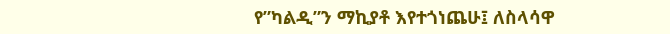የ”ካልዲ”ን ማኪያቶ እየተጎነጨሁ፤ ለስላሳዋ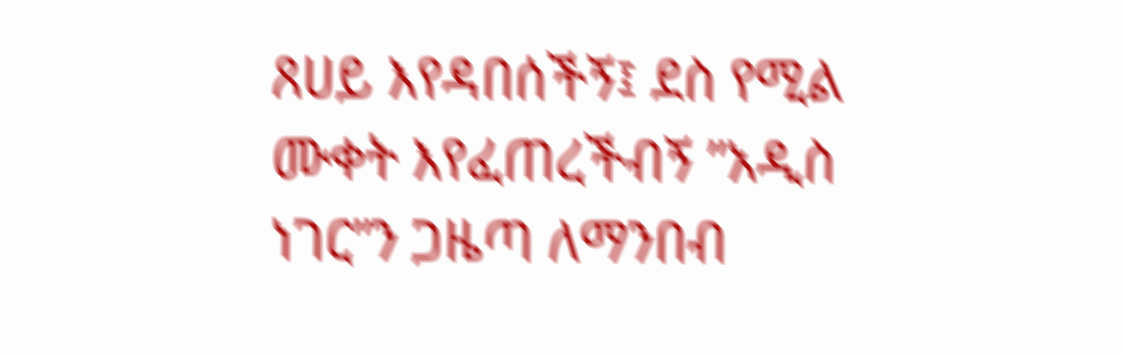ጸሀይ እየዳበሰችኝ፤ ደስ የሚል ሙቀት እየፈጠረችብኝ ”አዲስ ነገር”ን ጋዜጣ ለማንበብ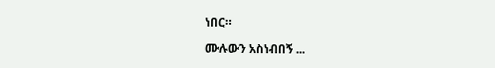ነበር።

ሙሉውን አስነብበኝ ...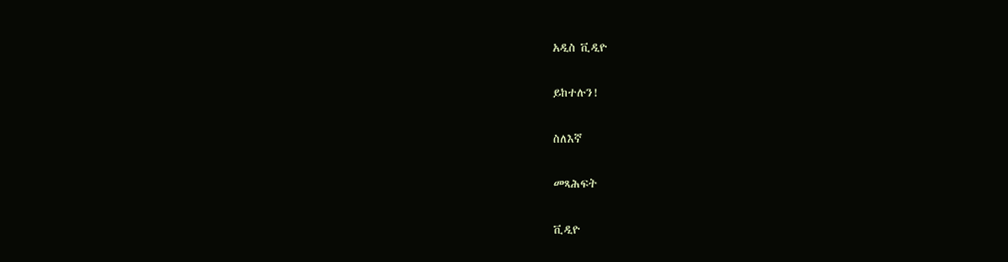አዲስ ቪዲዮ

ይከተሉን!

ስለእኛ

መጻሕፍት

ቪዲዮ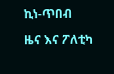ኪነ-ጥበብ

ዜና እና ፖለቲካ